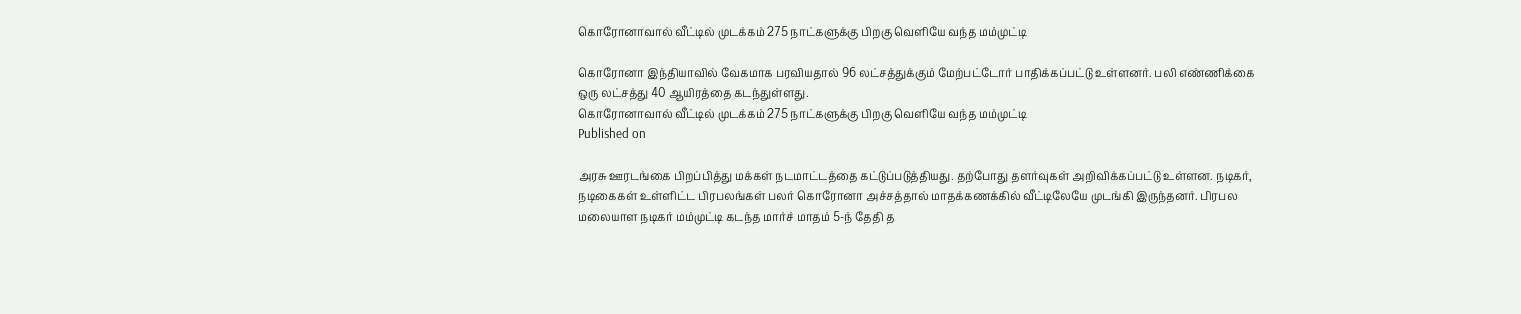கொரோனாவால் வீட்டில் முடக்கம் 275 நாட்களுக்கு பிறகு வெளியே வந்த மம்முட்டி

கொரோனா இந்தியாவில் வேகமாக பரவியதால் 96 லட்சத்துக்கும் மேற்பட்டோர் பாதிக்கப்பட்டு உள்ளனர். பலி எண்ணிக்கை ஒரு லட்சத்து 40 ஆயிரத்தை கடந்துள்ளது.
கொரோனாவால் வீட்டில் முடக்கம் 275 நாட்களுக்கு பிறகு வெளியே வந்த மம்முட்டி
Published on

அரசு ஊரடங்கை பிறப்பித்து மக்கள் நடமாட்டத்தை கட்டுப்படுத்தியது. தற்போது தளர்வுகள் அறிவிக்கப்பட்டு உள்ளன. நடிகர், நடிகைகள் உள்ளிட்ட பிரபலங்கள் பலர் கொரோனா அச்சத்தால் மாதக்கணக்கில் வீட்டிலேயே முடங்கி இருந்தனர். பிரபல மலையாள நடிகர் மம்முட்டி கடந்த மார்ச் மாதம் 5-ந் தேதி த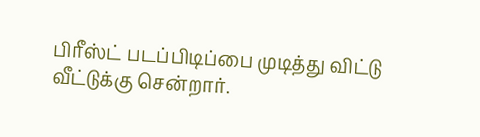பிரீஸ்ட் படப்பிடிப்பை முடித்து விட்டு வீட்டுக்கு சென்றார்.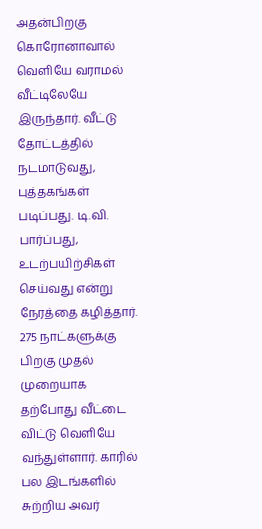அதன்பிறகு கொரோனாவால் வெளியே வராமல் வீட்டிலேயே இருந்தார். வீட்டு தோட்டத்தில் நடமாடுவது, புத்தகங்கள் படிப்பது. டி.வி. பார்ப்பது, உடற்பயிற்சிகள் செய்வது என்று நேரத்தை கழித்தார். 275 நாட்களுக்கு பிறகு முதல் முறையாக தற்போது வீட்டை விட்டு வெளியே வந்துள்ளார். காரில் பல இடங்களில் சுற்றிய அவர்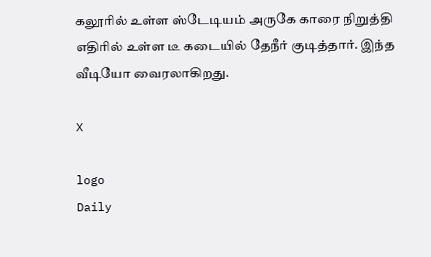கலூரில் உள்ள ஸ்டேடியம் அருகே காரை நிறுத்தி எதிரில் உள்ள டீ கடையில் தேநீர் குடித்தார். இந்த வீடியோ வைரலாகிறது.

X

logo
Daily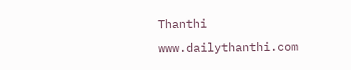Thanthi
www.dailythanthi.com